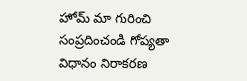హోమ్ మా గురించి సంప్రదించండి గోప్యతా విధానం నిరాకరణ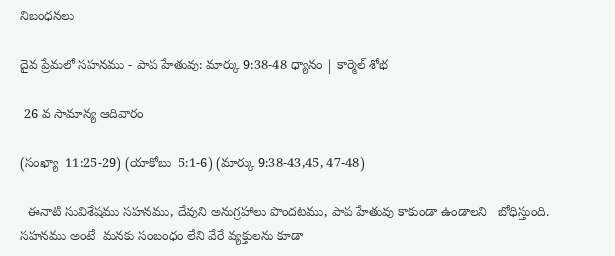నిబంధనలు

దైవ ప్రేమలో సహనము - పాప హేతువు: మార్కు 9:38-48 ధ్యానం | కార్మెల్ శోభ

 26 వ సామాన్య ఆదివారం

(సంఖ్యా  11:25-29) (యాకోబు  5:1-6) (మార్కు 9:38-43,45, 47-48)

  ఈనాటి సువిశేషము సహనము, దేవుని అనుగ్రహాలు పొందటము, పాప హేతువు కాకుండా ఉండాలని   బోధిస్తుంది. సహనము అంటే  మనకు సంబంధం లేని వేరే వ్యక్తులను కూడా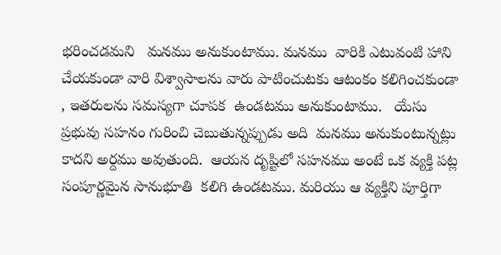భరించడమని   మనము అనుకుంటాము. మనము  వారికి ఎటువంటి హాని చేయకుండా వారి విశ్వాసాలను వారు పాటించుటకు ఆటంకం కలిగించకుండా , ఇతరులను సమస్యగా చూపక  ఉండటము అనుకుంటాము.   యేసు ప్రభువు సహనం గురించి చెబుతున్నప్పుడు అది  మనము అనుకుంటున్నట్లు  కాదని అర్దము అవుతుంది.  ఆయన దృష్టిలో సహనము అంటే ఒక వ్యక్తి పట్ల  సంపూర్ణమైన సానుభూతి  కలిగి ఉండటము. మరియు ఆ వ్యక్తిని పూర్తిగా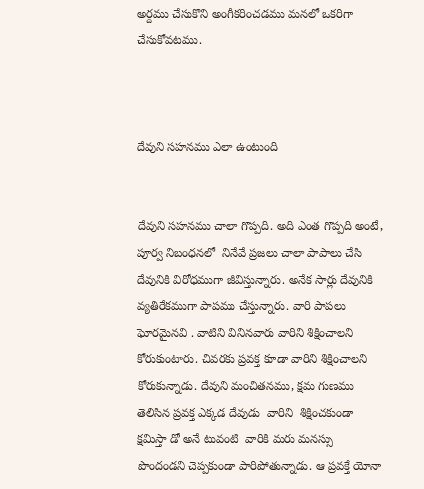అర్దము చేసుకొని అంగీకరించడము మనలో ఒకరిగా   చేసుకోవటము.



దేవుని సహనము ఎలా ఉంటుంది


దేవుని సహనము చాలా గొప్పది. అది ఎంత గొప్పది అంటే, పూర్వ నిబంధనలో  నినేవే ప్రజలు చాలా పాపాలు చేసి  దేవునికి విరోధముగా జీవిస్తున్నారు. అనేక సార్లు దేవునికి వ్యతిరేకముగా పాపము చేస్తున్నారు. వారి పాపలు ఘోరమైనవి . వాటిని వినినవారు వారిని శిక్షించాలని కోరుకుంటారు. చివరకు ప్రవక్త కూడా వారిని శిక్షించాలని కోరుకున్నాడు. దేవుని మంచితనము, క్షమ గుణము తెలిసిన ప్రవక్త ఎక్కడ దేవుడు  వారిని  శిక్షించకుండా క్షమిస్తా డో అనే టువంటి  వారికి మరు మనస్సు  పొందండని చెప్పకుండా పారిపోతున్నాడు. ఆ ప్రవక్తే యోనా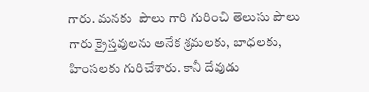గారు. మనకు  పౌలు గారి గురించి తెలుసు పౌలు గారు క్రైస్తవులను అనేక శ్రమలకు, బాధలకు, హింసలకు గురిచేశారు. కానీ దేవుడు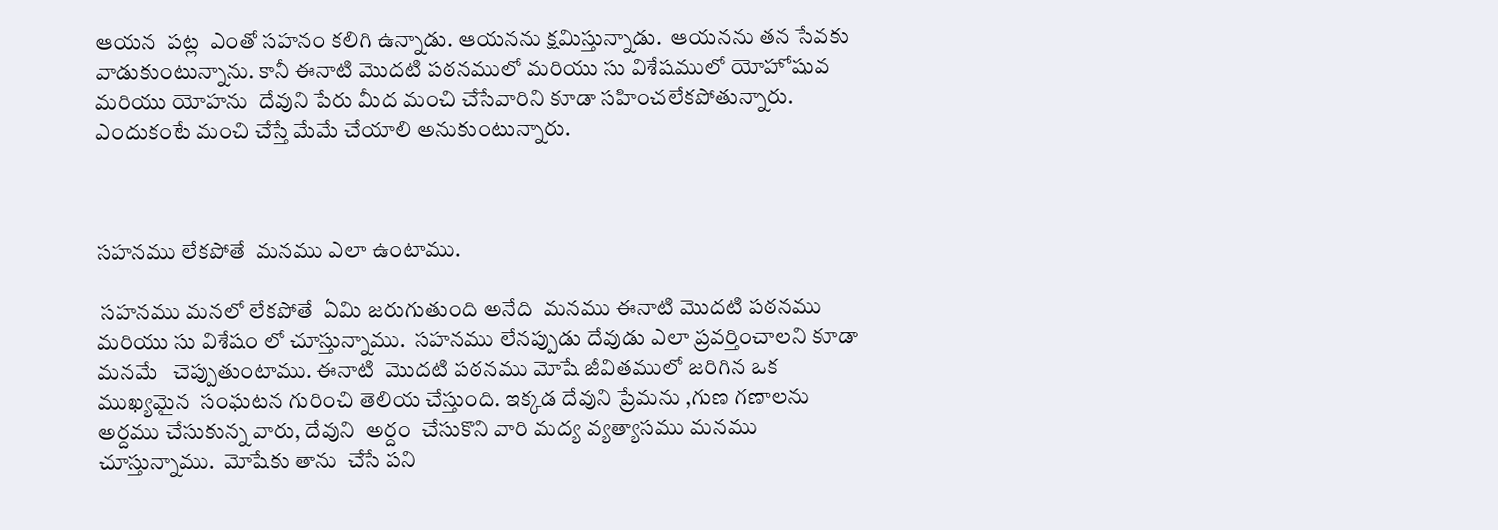ఆయన  పట్ల  ఎంతో సహనం కలిగి ఉన్నాడు. ఆయనను క్షమిస్తున్నాడు.  ఆయనను తన సేవకు వాడుకుంటున్నాను. కానీ ఈనాటి మొదటి పఠనములో మరియు సు విశేషములో యోహోషువ మరియు యోహను  దేవుని పేరు మీద మంచి చేసేవారిని కూడా సహించలేకపోతున్నారు. ఎందుకంటే మంచి చేస్తే మేమే చేయాలి అనుకుంటున్నారు.



సహనము లేకపోతే  మనము ఎలా ఉంటాము.

 సహనము మనలో లేకపోతే  ఏమి జరుగుతుంది అనేది  మనము ఈనాటి మొదటి పఠనము మరియు సు విశేషం లో చూస్తున్నాము.  సహనము లేనప్పుడు దేవుడు ఎలా ప్రవర్తించాలని కూడా మనమే   చెప్పుతుంటాము. ఈనాటి  మొదటి పఠనము మోషే జీవితములో జరిగిన ఒక ముఖ్యమైన  సంఘటన గురించి తెలియ చేస్తుంది. ఇక్కడ దేవుని ప్రేమను ,గుణ గణాలను అర్దము చేసుకున్న వారు, దేవుని  అర్దం  చేసుకొని వారి మద్య వ్యత్యాసము మనము చూస్తున్నాము.  మోషేకు తాను  చేసే పని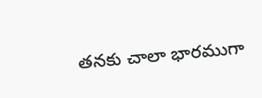తనకు చాలా భారముగా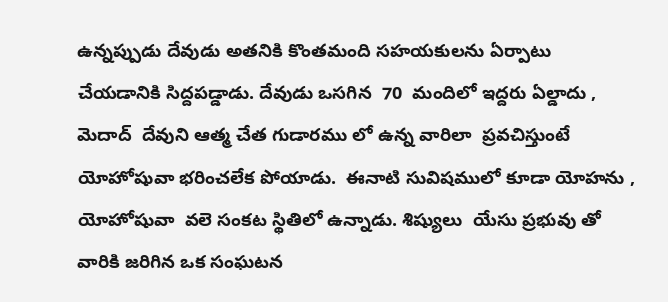ఉన్నప్పుడు దేవుడు అతనికి కొంతమంది సహయకులను ఏర్పాటు చేయడానికి సిద్దపడ్డాడు. దేవుడు ఒసగిన  70  మందిలో ఇద్దరు ఏల్డాదు , మెదాద్  దేవుని ఆత్మ చేత గుడారము లో ఉన్న వారిలా  ప్రవచిస్తుంటే యోహోషువా భరించలేక పోయాడు.  ఈనాటి సువిషములో కూడా యోహను , యోహోషువా  వలె సంకట స్థితిలో ఉన్నాడు. శిష్యులు  యేసు ప్రభువు తో వారికి జరిగిన ఒక సంఘటన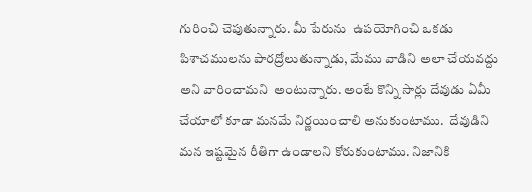గురించి చెపుతున్నారు. మీ పేరును  ఉపయోగించి ఒకడు  పిశాచములను పారద్రోలుతున్నాడు, మేము వాడిని అలా చేయవద్దు అని వారించామని  అంటున్నారు. అంటే కొన్ని సార్లు దేవుడు ఏమీ చేయాలో కూడా మనమే నిర్ణయించాలి అనుకుంటాము.  దేవుడిని మన ఇష్టమైన రీతిగా ఉండాలని కోరుకుంటాము. నిజానికి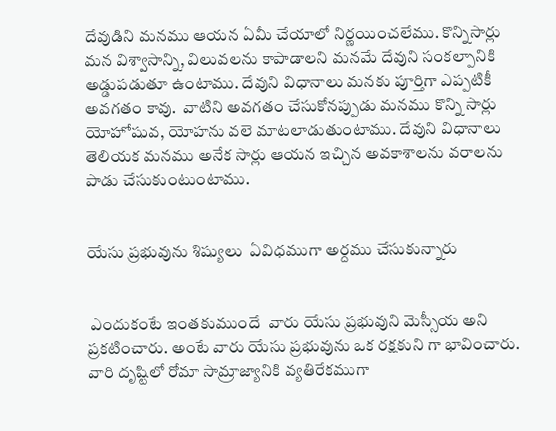దేవుడిని మనము ఆయన ఏమీ చేయాలో నిర్ణయించలేము. కొన్నిసార్లు మన విశ్వాసాన్ని, విలువలను కాపాడాలని మనమే దేవుని సంకల్పానికి అడ్డుపడుతూ ఉంటాము. దేవుని విధానాలు మనకు పూర్తిగా ఎప్పటికీ అవగతం కావు.  వాటిని అవగతం చేసుకోనప్పుడు మనము కొన్ని సార్లు యోహోషువ, యోహను వలె మాటలాడుతుంటాము. దేవుని విధానాలు తెలియక మనము అనేక సార్లు ఆయన ఇచ్చిన అవకాశాలను వరాలను పాడు చేసుకుంటుంటాము.


యేసు ప్రభువును శిష్యులు  ఏవిధముగా అర్దము చేసుకున్నారు


 ఎందుకంటే ఇంతకుముందే  వారు యేసు ప్రభువుని మెస్సీయ అని ప్రకటించారు. అంటే వారు యేసు ప్రభువును ఒక రక్షకుని గా భావించారు. వారి దృష్టిలో రోమా సామ్రాజ్యానికి వ్యతిరేకముగా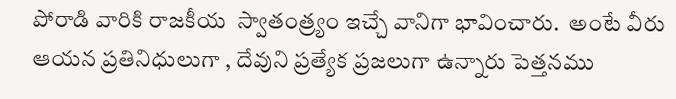పోరాడి వారికి రాజకీయ  స్వాతంత్ర్యం ఇచ్చే వానిగా భావించారు.  అంటే వీరు ఆయన ప్రతినిధులుగా , దేవుని ప్రత్యేక ప్రజలుగా ఉన్నారు పెత్తనము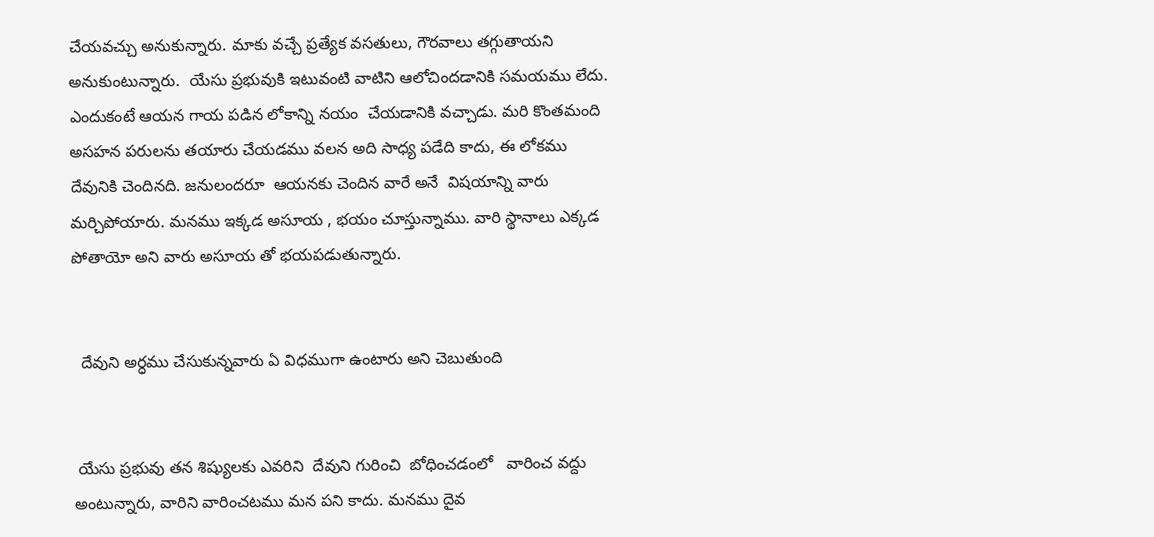చేయవచ్చు అనుకున్నారు. మాకు వచ్చే ప్రత్యేక వసతులు, గౌరవాలు తగ్గుతాయని  అనుకుంటున్నారు.  యేసు ప్రభువుకి ఇటువంటి వాటిని ఆలోచిందడానికి సమయము లేదు. ఎందుకంటే ఆయన గాయ పడిన లోకాన్ని నయం  చేయడానికి వచ్చాడు. మరి కొంతమంది అసహన పరులను తయారు చేయడము వలన అది సాధ్య పడేది కాదు, ఈ లోకము దేవునికి చెందినది. జనులందరూ  ఆయనకు చెందిన వారే అనే  విషయాన్ని వారు మర్చిపోయారు. మనము ఇక్కడ అసూయ , భయం చూస్తున్నాము. వారి స్థానాలు ఎక్కడ పోతాయో అని వారు అసూయ తో భయపడుతున్నారు.


  దేవుని అర్ధము చేసుకున్నవారు ఏ విధముగా ఉంటారు అని చెబుతుంది


 యేసు ప్రభువు తన శిష్యులకు ఎవరిని  దేవుని గురించి  బోధించడంలో   వారించ వద్దు అంటున్నారు, వారిని వారించటము మన పని కాదు. మనము దైవ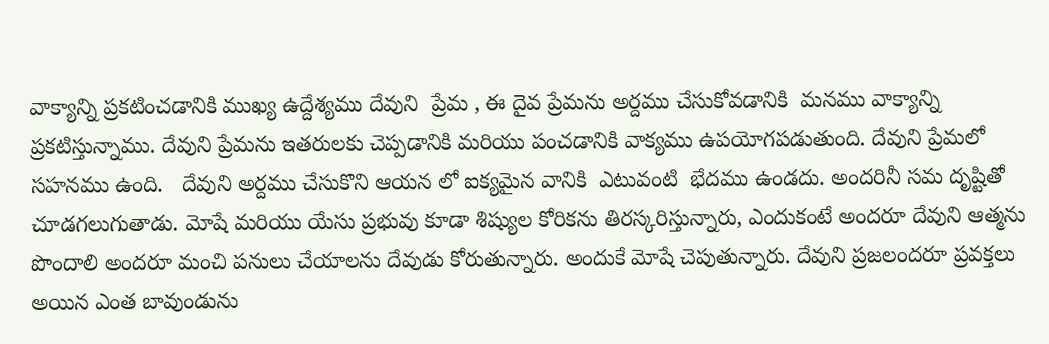వాక్యాన్ని ప్రకటించడానికి ముఖ్య ఉద్దేశ్యము దేవుని  ప్రేమ , ఈ దైవ ప్రేమను అర్దము చేసుకోవడానికి  మనము వాక్యాన్ని ప్రకటిస్తున్నాము. దేవుని ప్రేమను ఇతరులకు చెప్పడానికి మరియు పంచడానికి వాక్యము ఉపయోగపడుతుంది. దేవుని ప్రేమలో సహనము ఉంది.   దేవుని అర్దము చేసుకొని ఆయన లో ఐక్యమైన వానికి  ఎటువంటి  భేదము ఉండదు. అందరినీ సమ దృష్టితో చూడగలుగుతాడు. మోషే మరియు యేసు ప్రభువు కూడా శిష్యుల కోరికను తిరస్కరిస్తున్నారు, ఎందుకంటే అందరూ దేవుని ఆత్మను పొందాలి అందరూ మంచి పనులు చేయాలను దేవుడు కోరుతున్నారు. అందుకే మోషే చెపుతున్నారు. దేవుని ప్రజలందరూ ప్రవక్తలు   అయిన ఎంత బావుండును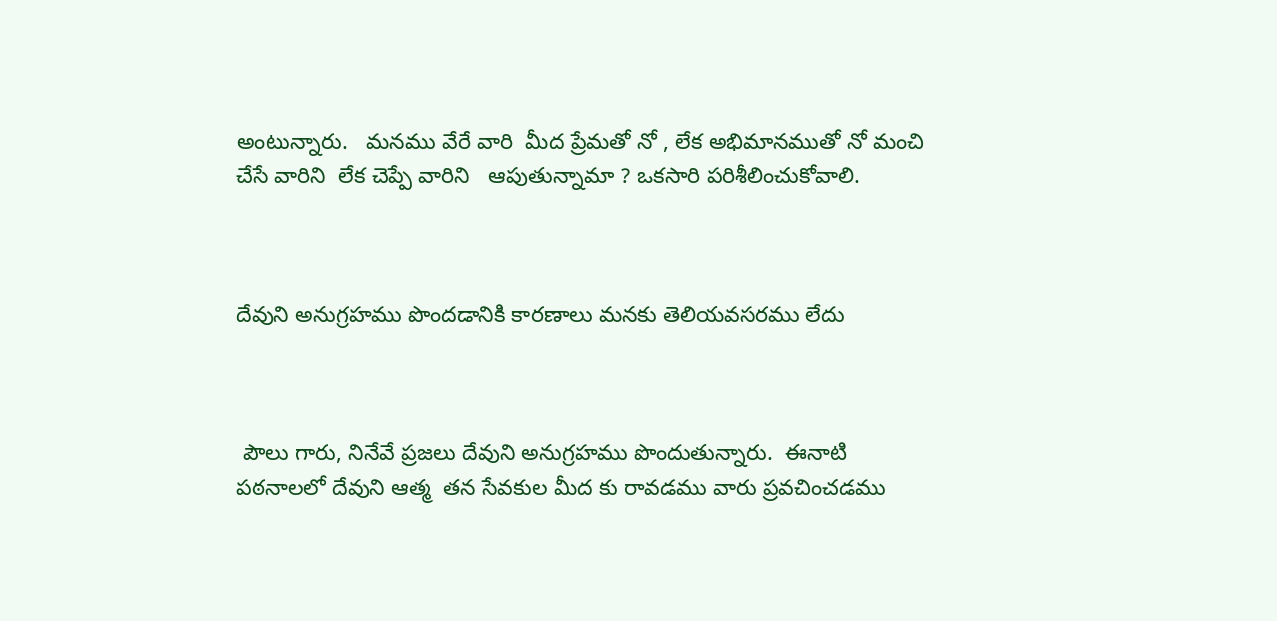అంటున్నారు.   మనము వేరే వారి  మీద ప్రేమతో నో , లేక అభిమానముతో నో మంచి  చేసే వారిని  లేక చెప్పే వారిని   ఆపుతున్నామా ? ఒకసారి పరిశీలించుకోవాలి.



దేవుని అనుగ్రహము పొందడానికి కారణాలు మనకు తెలియవసరము లేదు



 పౌలు గారు, నినేవే ప్రజలు దేవుని అనుగ్రహము పొందుతున్నారు.  ఈనాటి  పఠనాలలో దేవుని ఆత్మ  తన సేవకుల మీద కు రావడము వారు ప్రవచించడము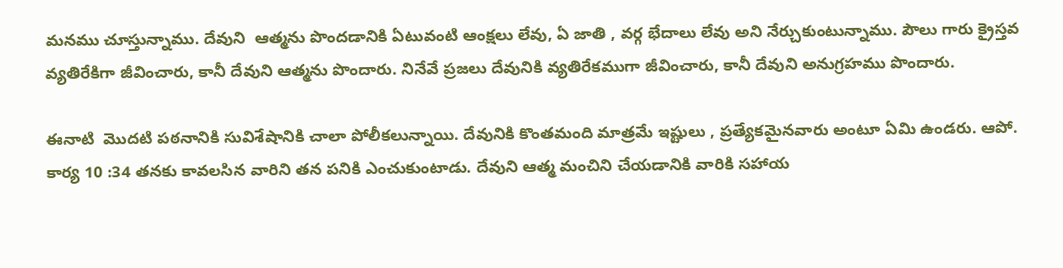మనము చూస్తున్నాము. దేవుని  ఆత్మను పొందడానికి ఏటువంటి ఆంక్షలు లేవు, ఏ జాతి , వర్గ భేదాలు లేవు అని నేర్చుకుంటున్నాము. పౌలు గారు క్రైస్తవ వ్యతిరేకిగా జీవించారు, కానీ దేవుని ఆత్మను పొందారు. నినేవే ప్రజలు దేవునికి వ్యతిరేకముగా జీవించారు, కానీ దేవుని అనుగ్రహము పొందారు.

ఈనాటి  మొదటి పఠనానికి సువిశేషానికి చాలా పోలీకలున్నాయి. దేవునికి కొంతమంది మాత్రమే ఇష్టులు , ప్రత్యేకమైనవారు అంటూ ఏమి ఉండరు. ఆపో. కార్య 10 :34 తనకు కావలసిన వారిని తన పనికి ఎంచుకుంటాడు. దేవుని ఆత్మ మంచిని చేయడానికి వారికి సహాయ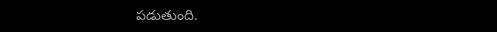పడుతుంది.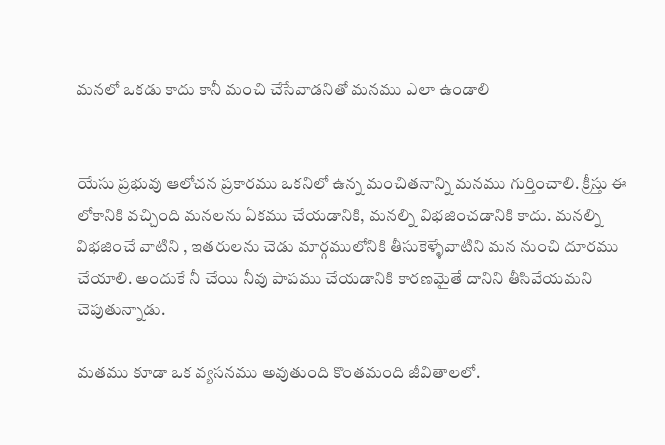మనలో ఒకడు కాదు కానీ మంచి చేసేవాడనితో మనము ఎలా ఉండాలి


యేసు ప్రభువు ఆలోచన ప్రకారము ఒకనిలో ఉన్న మంచితనాన్ని మనము గుర్తించాలి. క్రీస్తు ఈ లోకానికి వచ్చింది మనలను ఏకము చేయడానికి, మనల్ని విభజించడానికి కాదు. మనల్ని  విభజించే వాటిని , ఇతరులను చెడు మార్గములోనికి తీసుకెళ్ళేవాటిని మన నుంచి దూరము చేయాలి. అందుకే నీ చేయి నీవు పాపము చేయడానికి కారణమైతే దానిని తీసివేయమని చెపుతున్నాడు.

మతము కూడా ఒక వ్యసనము అవుతుంది కొంతమంది జీవితాలలో.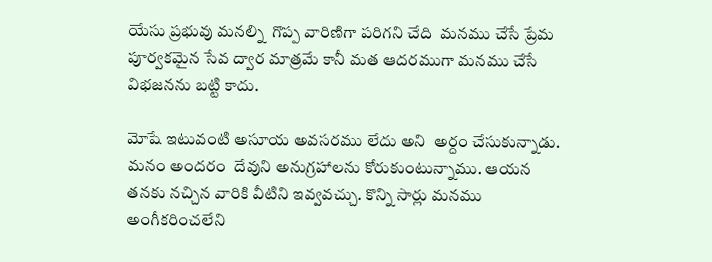యేసు ప్రభువు మనల్ని  గొప్ప వారిణిగా పరిగని చేది  మనము చేసే ప్రేమ పూర్వకమైన సేవ ద్వార మాత్రమే కానీ మత ఆదరముగా మనము చేసే విభజనను బట్టి కాదు.

మోషే ఇటువంటి అసూయ అవసరము లేదు అని  అర్దం చేసుకున్నాడు. మనం అందరం  దేవుని అనుగ్రహాలను కోరుకుంటున్నాము. ఆయన తనకు నచ్చిన వారికి వీటిని ఇవ్వవచ్చు. కొన్ని సార్లు మనము అంగీకరించలేని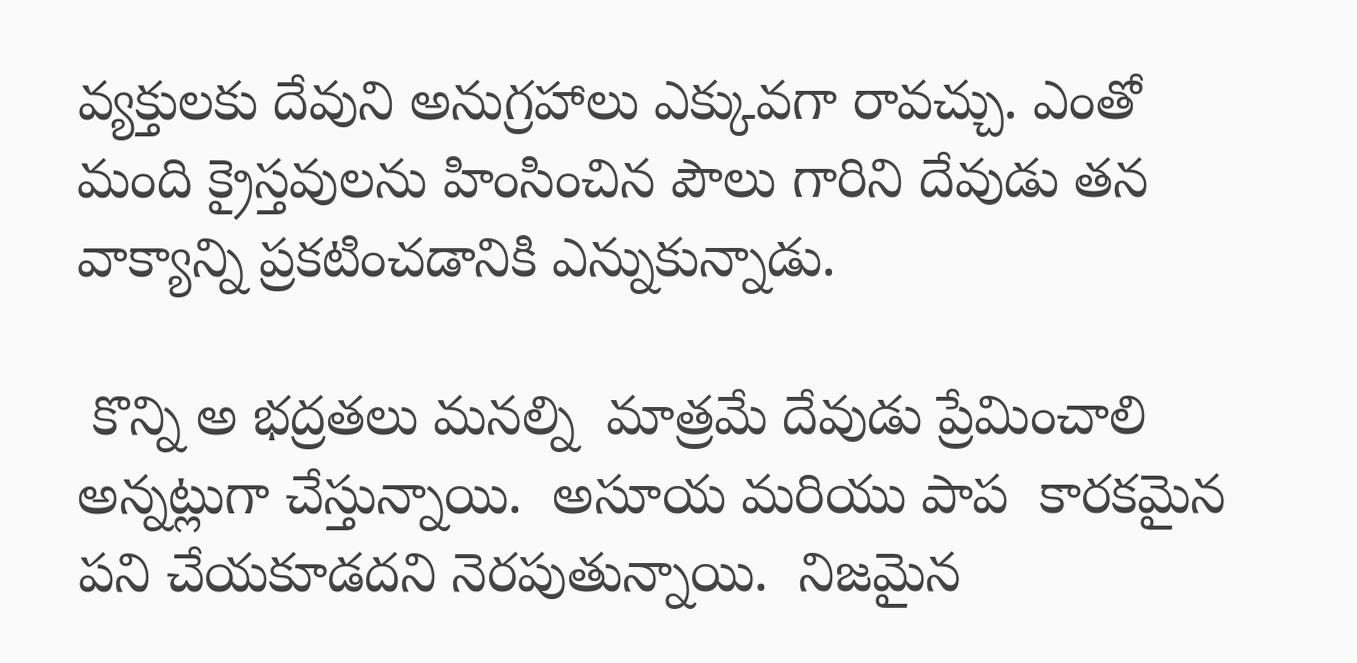వ్యక్తులకు దేవుని అనుగ్రహాలు ఎక్కువగా రావచ్చు. ఎంతో మంది క్రైస్తవులను హింసించిన పౌలు గారిని దేవుడు తన వాక్యాన్ని ప్రకటించడానికి ఎన్నుకున్నాడు.

 కొన్ని అ భద్రతలు మనల్ని  మాత్రమే దేవుడు ప్రేమించాలి అన్నట్లుగా చేస్తున్నాయి.  అసూయ మరియు పాప  కారకమైన పని చేయకూడదని నెరపుతున్నాయి.  నిజమైన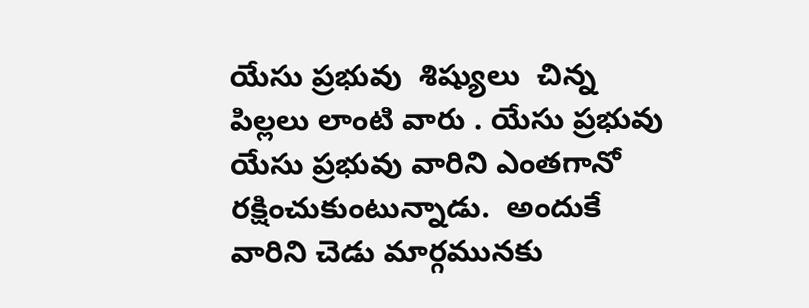యేసు ప్రభువు  శిష్యులు  చిన్న పిల్లలు లాంటి వారు . యేసు ప్రభువు యేసు ప్రభువు వారిని ఎంతగానో రక్షించుకుంటున్నాడు.  అందుకే వారిని చెడు మార్గమునకు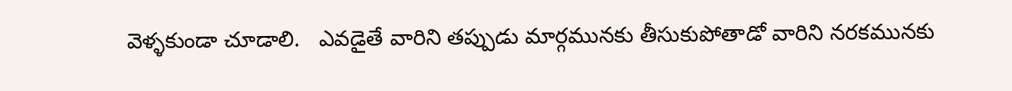వెళ్ళకుండా చూడాలి.   ఎవడైతే వారిని తప్పుడు మార్గమునకు తీసుకుపోతాడో వారిని నరకమునకు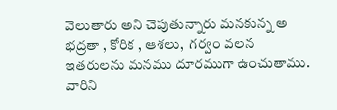వెలుతారు అని చెపుతున్నారు మనకున్న అ భద్రతా , కోరిక , ఆశలు,  గర్వం వలన ఇతరులను మనము దూరముగా ఉంచుతాము. వారిని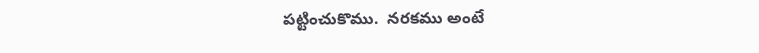పట్టించుకొము.  నరకము అంటే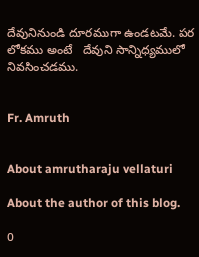దేవునినుండి దూరముగా ఉండటమే. పర లోకము అంటే   దేవుని సాన్నిధ్యములో  నివసించడము.


Fr. Amruth


About amrutharaju vellaturi

About the author of this blog.

0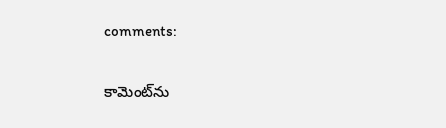comments:

కామెంట్‌ను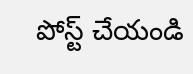పోస్ట్ చేయండి